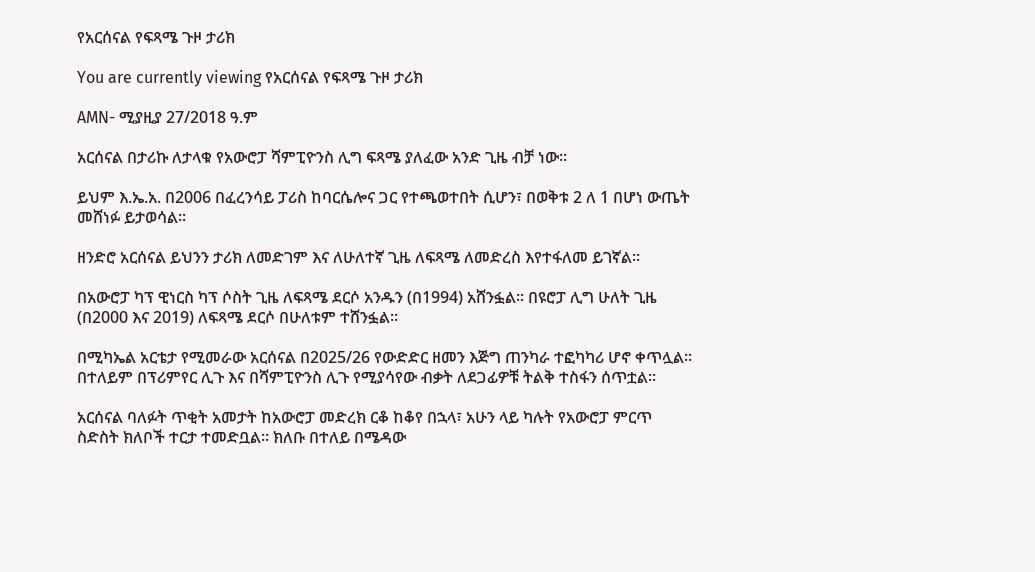የአርሰናል የፍጻሜ ጉዞ ታሪክ

You are currently viewing የአርሰናል የፍጻሜ ጉዞ ታሪክ

AMN- ሚያዚያ 27/2018 ዓ.ም

አርሰናል በታሪኩ ለታላቁ የአውሮፓ ሻምፒዮንስ ሊግ ፍጻሜ ያለፈው አንድ ጊዜ ብቻ ነው።

ይህም እ.ኤ.አ. በ2006 በፈረንሳይ ፓሪስ ከባርሴሎና ጋር የተጫወተበት ሲሆን፣ በወቅቱ 2 ለ 1 በሆነ ውጤት መሸነፉ ይታወሳል።

ዘንድሮ አርሰናል ይህንን ታሪክ ለመድገም እና ለሁለተኛ ጊዜ ለፍጻሜ ለመድረስ እየተፋለመ ይገኛል።

በአውሮፓ ካፕ ዊነርስ ካፕ ሶስት ጊዜ ለፍጻሜ ደርሶ አንዱን (በ1994) አሸንፏል፡፡ በዩሮፓ ሊግ ሁለት ጊዜ (በ2000 እና 2019) ለፍጻሜ ደርሶ በሁለቱም ተሸንፏል።

በሚካኤል አርቴታ የሚመራው አርሰናል በ2025/26 የውድድር ዘመን እጅግ ጠንካራ ተፎካካሪ ሆኖ ቀጥሏል። በተለይም በፕሪምየር ሊጉ እና በሻምፒዮንስ ሊጉ የሚያሳየው ብቃት ለደጋፊዎቹ ትልቅ ተስፋን ሰጥቷል።

አርሰናል ባለፉት ጥቂት አመታት ከአውሮፓ መድረክ ርቆ ከቆየ በኋላ፣ አሁን ላይ ካሉት የአውሮፓ ምርጥ ስድስት ክለቦች ተርታ ተመድቧል። ክለቡ በተለይ በሜዳው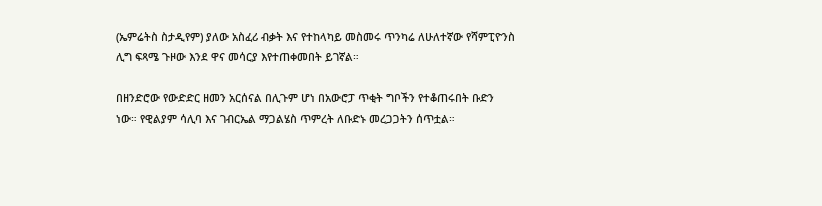(ኤምሬትስ ስታዲየም) ያለው አስፈሪ ብቃት እና የተከላካይ መስመሩ ጥንካሬ ለሁለተኛው የሻምፒዮንስ ሊግ ፍጻሜ ጉዞው እንደ ዋና መሳርያ እየተጠቀመበት ይገኛል።

በዘንድሮው የውድድር ዘመን አርሰናል በሊጉም ሆነ በአውሮፓ ጥቂት ግቦችን የተቆጠሩበት ቡድን ነው። የዊልያም ሳሊባ እና ገብርኤል ማጋልሄስ ጥምረት ለቡድኑ መረጋጋትን ሰጥቷል።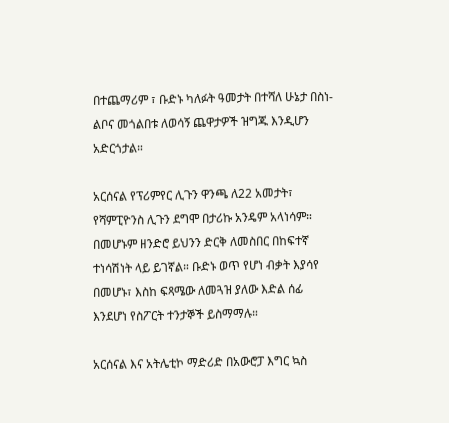በተጨማሪም ፣ ቡድኑ ካለፉት ዓመታት በተሻለ ሁኔታ በስነ-ልቦና መጎልበቱ ለወሳኝ ጨዋታዎች ዝግጁ እንዲሆን አድርጎታል።

አርሰናል የፕሪምየር ሊጉን ዋንጫ ለ22 አመታት፣ የሻምፒዮንስ ሊጉን ደግሞ በታሪኩ አንዴም አላነሳም። በመሆኑም ዘንድሮ ይህንን ድርቅ ለመስበር በከፍተኛ ተነሳሽነት ላይ ይገኛል። ቡድኑ ወጥ የሆነ ብቃት እያሳየ በመሆኑ፣ እስከ ፍጻሜው ለመጓዝ ያለው እድል ሰፊ እንደሆነ የስፖርት ተንታኞች ይስማማሉ።

አርሰናል እና አትሌቲኮ ማድሪድ በአውሮፓ እግር ኳስ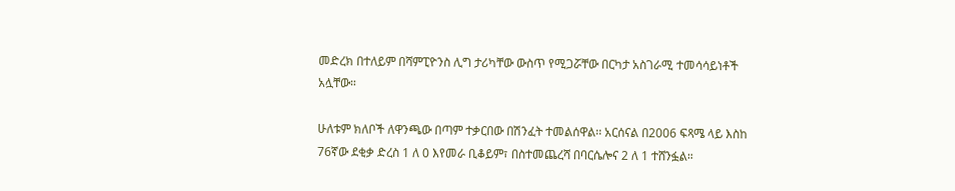መድረክ በተለይም በሻምፒዮንስ ሊግ ታሪካቸው ውስጥ የሚጋሯቸው በርካታ አስገራሚ ተመሳሳይነቶች አሏቸው።

ሁለቱም ክለቦች ለዋንጫው በጣም ተቃርበው በሽንፈት ተመልሰዋል፡፡ አርሰናል በ2006 ፍጻሜ ላይ እስከ 76ኛው ደቂቃ ድረስ 1 ለ 0 እየመራ ቢቆይም፣ በስተመጨረሻ በባርሴሎና 2 ለ 1 ተሸንፏል።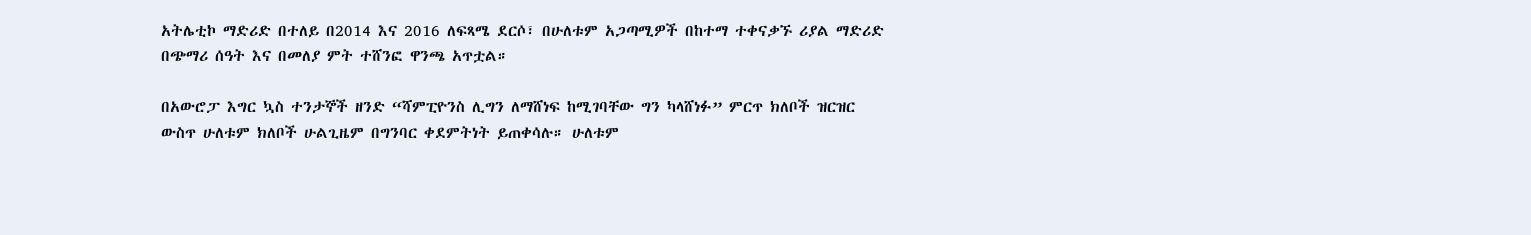አትሌቲኮ ማድሪድ በተለይ በ2014 እና 2016 ለፍጻሜ ደርሶ፣ በሁለቱም አጋጣሚዎች በከተማ ተቀናቃኙ ሪያል ማድሪድ በጭማሪ ሰዓት እና በመለያ ምት ተሸንፎ ዋንጫ አጥቷል።

በአውሮፓ እግር ኳስ ተንታኞች ዘንድ “ሻምፒዮንስ ሊግን ለማሸነፍ ከሚገባቸው ግን ካላሸነፉ” ምርጥ ክለቦች ዝርዝር ውስጥ ሁለቱም ክለቦች ሁልጊዜም በግንባር ቀደምትነት ይጠቀሳሉ። ሁለቱም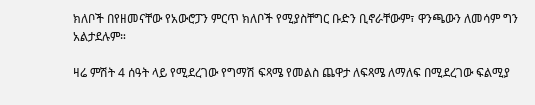ክለቦች በየዘመናቸው የአውሮፓን ምርጥ ክለቦች የሚያስቸግር ቡድን ቢኖራቸውም፣ ዋንጫውን ለመሳም ግን አልታደሉም።

ዛሬ ምሽት 4 ሰዓት ላይ የሚደረገው የግማሽ ፍጻሜ የመልስ ጨዋታ ለፍጻሜ ለማለፍ በሚደረገው ፍልሚያ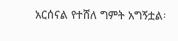አርሰናል የተሸለ ግምት አግኝቷል፡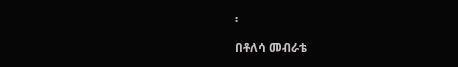፡

በቶለሳ መብራቴ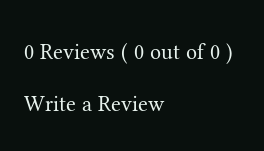0 Reviews ( 0 out of 0 )

Write a Review